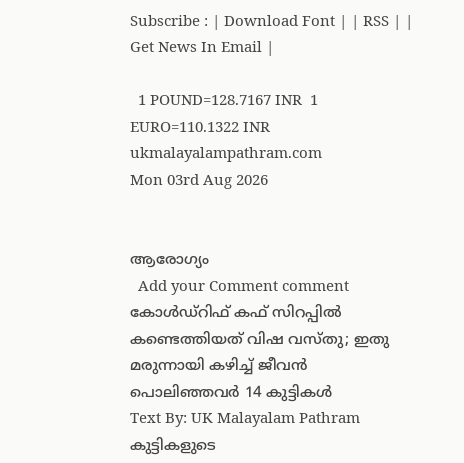Subscribe : | Download Font | | RSS | | Get News In Email |

  1 POUND=128.7167 INR  1 EURO=110.1322 INR
ukmalayalampathram.com
Mon 03rd Aug 2026


ആരോഗ്യം
  Add your Comment comment
കോള്‍ഡ്റിഫ് കഫ് സിറപ്പില്‍ കണ്ടെത്തിയത് വിഷ വസ്തു; ഇതു മരുന്നായി കഴിച്ച് ജീവന്‍ പൊലിഞ്ഞവര്‍ 14 കുട്ടികള്‍
Text By: UK Malayalam Pathram
കുട്ടികളുടെ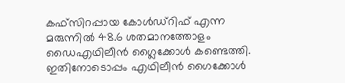കഫ്സിറപ്പായ കോള്‍ഡ്റിഫ് എന്ന മരുന്നില്‍ 48.6 ശതമാനത്തോളം ഡൈഎഥിലീന്‍ ഗ്ലൈക്കോള്‍ കണ്ടെത്തി. ഇതിനോടൊപ്പം എഥിലീന്‍ ഗൈക്കോള്‍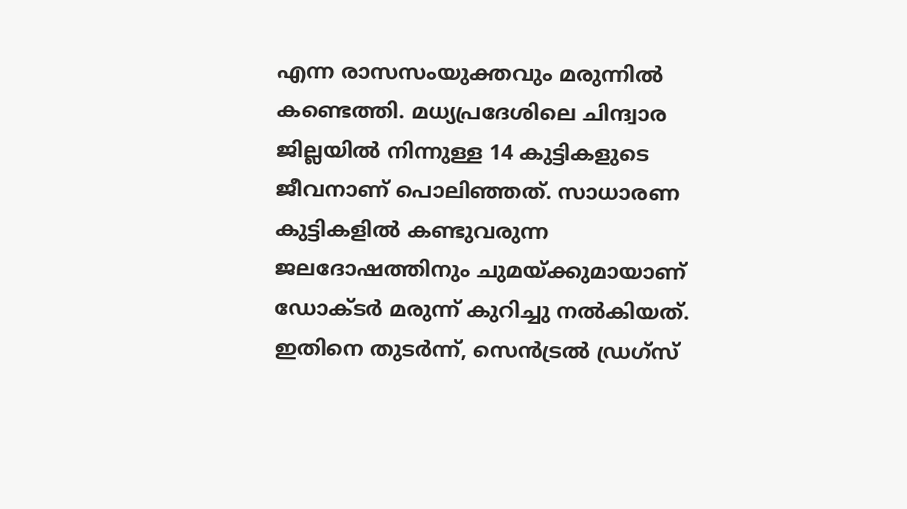എന്ന രാസസംയുക്തവും മരുന്നില്‍ കണ്ടെത്തി. മധ്യപ്രദേശിലെ ചിന്ദ്വാര ജില്ലയില്‍ നിന്നുള്ള 14 കുട്ടികളുടെ ജീവനാണ് പൊലിഞ്ഞത്. സാധാരണ കുട്ടികളില്‍ കണ്ടുവരുന്ന ജലദോഷത്തിനും ചുമയ്ക്കുമായാണ് ഡോക്ടര്‍ മരുന്ന് കുറിച്ചു നല്‍കിയത്.
ഇതിനെ തുടര്‍ന്ന്, സെന്‍ട്രല്‍ ഡ്രഗ്സ്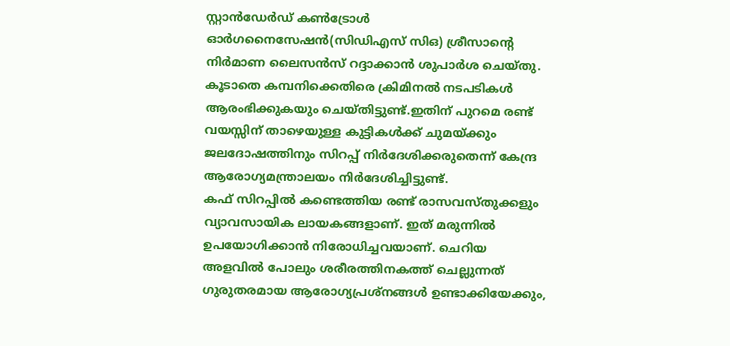സ്റ്റാന്‍ഡേര്‍ഡ് കണ്‍ട്രോള്‍ ഓര്‍ഗനൈസേഷന്‍(സിഡിഎസ് സിഒ) ശ്രീസാന്റെ നിര്‍മാണ ലൈസന്‍സ് റദ്ദാക്കാന്‍ ശുപാര്‍ശ ചെയ്തു. കൂടാതെ കമ്പനിക്കെതിരെ ക്രിമിനല്‍ നടപടികള്‍ ആരംഭിക്കുകയും ചെയ്തിട്ടുണ്ട്.ഇതിന് പുറമെ രണ്ട് വയസ്സിന് താഴെയുള്ള കുട്ടികള്‍ക്ക് ചുമയ്ക്കും ജലദോഷത്തിനും സിറപ്പ് നിര്‍ദേശിക്കരുതെന്ന് കേന്ദ്ര ആരോഗ്യമന്ത്രാലയം നിര്‍ദേശിച്ചിട്ടുണ്ട്.
കഫ് സിറപ്പില്‍ കണ്ടെത്തിയ രണ്ട് രാസവസ്തുക്കളും വ്യാവസായിക ലായകങ്ങളാണ്. ഇത് മരുന്നില്‍ ഉപയോഗിക്കാന്‍ നിരോധിച്ചവയാണ്. ചെറിയ അളവില്‍ പോലും ശരീരത്തിനകത്ത് ചെല്ലുന്നത് ഗുരുതരമായ ആരോഗ്യപ്രശ്നങ്ങള്‍ ഉണ്ടാക്കിയേക്കും,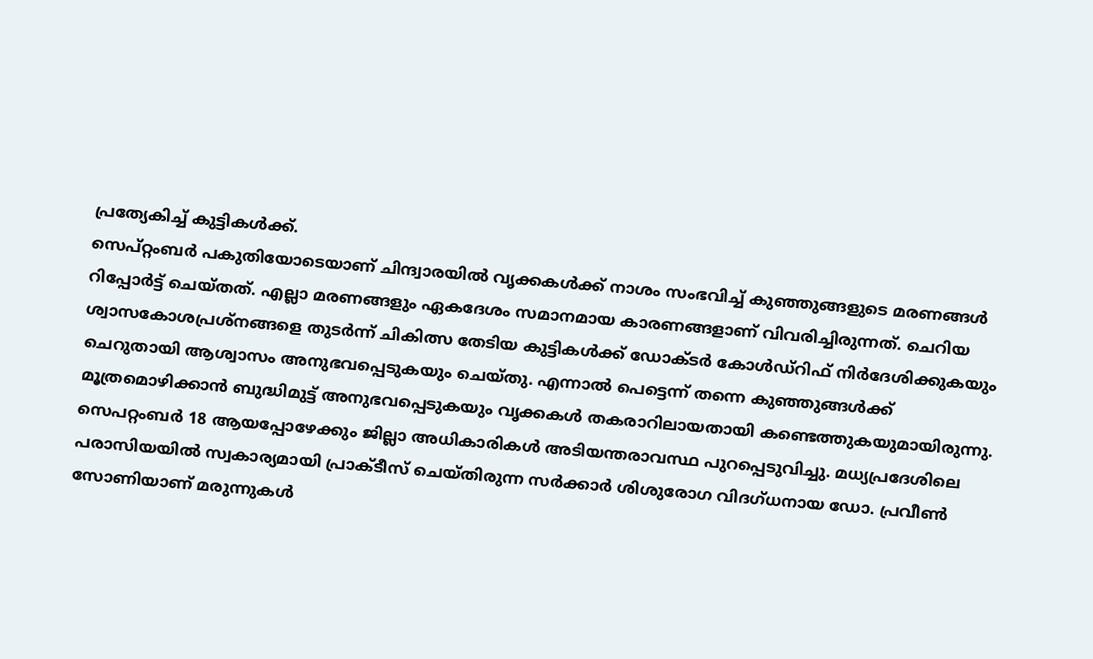പ്രത്യേകിച്ച് കുട്ടികള്‍ക്ക്.
സെപ്റ്റംബര്‍ പകുതിയോടെയാണ് ചിന്ദ്വാരയില്‍ വൃക്കകള്‍ക്ക് നാശം സംഭവിച്ച് കുഞ്ഞുങ്ങളുടെ മരണങ്ങള്‍ റിപ്പോര്‍ട്ട് ചെയ്തത്. എല്ലാ മരണങ്ങളും ഏകദേശം സമാനമായ കാരണങ്ങളാണ് വിവരിച്ചിരുന്നത്. ചെറിയ ശ്വാസകോശപ്രശ്നങ്ങളെ തുടര്‍ന്ന് ചികിത്സ തേടിയ കുട്ടികള്‍ക്ക് ഡോക്ടര്‍ കോള്‍ഡ്റിഫ് നിര്‍ദേശിക്കുകയും ചെറുതായി ആശ്വാസം അനുഭവപ്പെടുകയും ചെയ്തു. എന്നാല്‍ പെട്ടെന്ന് തന്നെ കുഞ്ഞുങ്ങള്‍ക്ക് മൂത്രമൊഴിക്കാന്‍ ബുദ്ധിമുട്ട് അനുഭവപ്പെടുകയും വൃക്കകള്‍ തകരാറിലായതായി കണ്ടെത്തുകയുമായിരുന്നു.
സെപറ്റംബര്‍ 18 ആയപ്പോഴേക്കും ജില്ലാ അധികാരികള്‍ അടിയന്തരാവസ്ഥ പുറപ്പെടുവിച്ചു. മധ്യപ്രദേശിലെ പരാസിയയില്‍ സ്വകാര്യമായി പ്രാക്ടീസ് ചെയ്തിരുന്ന സര്‍ക്കാര്‍ ശിശുരോഗ വിദഗ്ധനായ ഡോ. പ്രവീണ്‍ സോണിയാണ് മരുന്നുകള്‍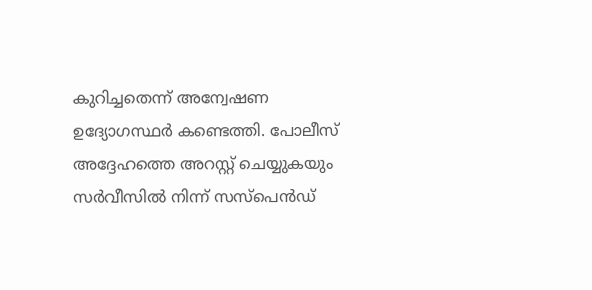കുറിച്ചതെന്ന് അന്വേഷണ ഉദ്യോഗസ്ഥര്‍ കണ്ടെത്തി. പോലീസ് അദ്ദേഹത്തെ അറസ്റ്റ് ചെയ്യുകയും സര്‍വീസില്‍ നിന്ന് സസ്പെന്‍ഡ്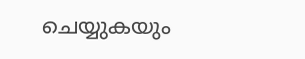ചെയ്യുകയും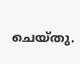ചെയ്തു.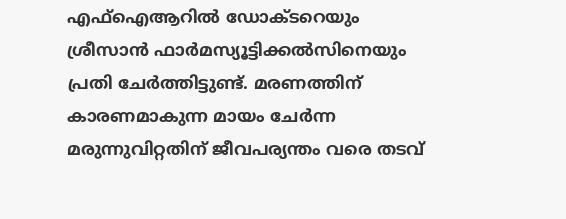എഫ്ഐആറില്‍ ഡോക്ടറെയും ശ്രീസാന്‍ ഫാര്‍മസ്യൂട്ടിക്കല്‍സിനെയും പ്രതി ചേര്‍ത്തിട്ടുണ്ട്. മരണത്തിന് കാരണമാകുന്ന മായം ചേര്‍ന്ന മരുന്നുവിറ്റതിന് ജീവപര്യന്തം വരെ തടവ്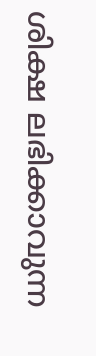ശിക്ഷ ലഭിക്കാവുന്ന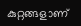കുറ്റങ്ങളാണ്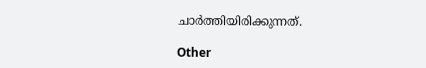ചാര്‍ത്തിയിരിക്കുന്നത്.

Other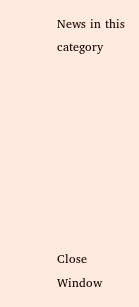News in this category








Close Window